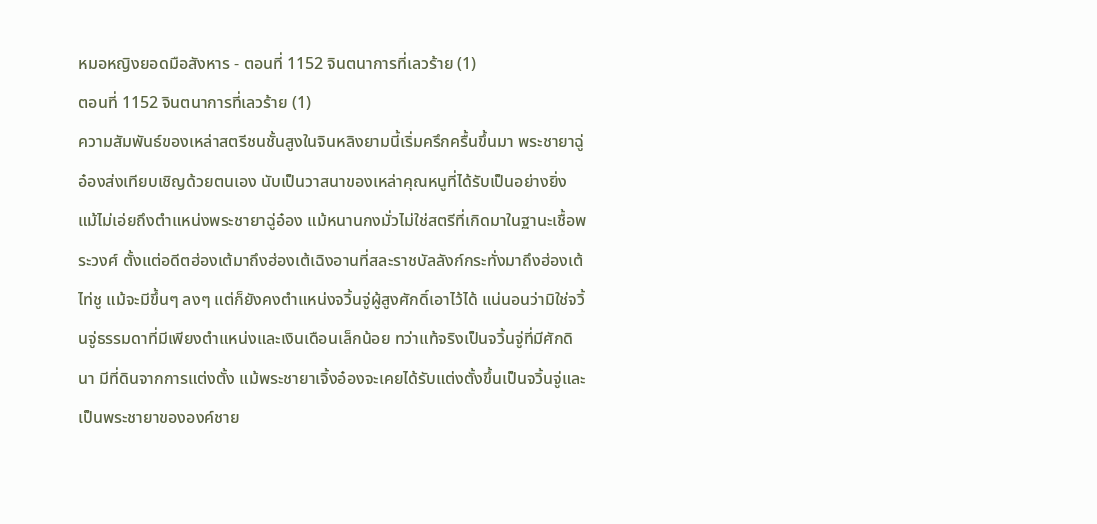หมอหญิงยอดมือสังหาร - ตอนที่ 1152 จินตนาการที่เลวร้าย (1)
ตอนที่ 1152 จินตนาการที่เลวร้าย (1)
ความสัมพันธ์ของเหล่าสตรีชนชั้นสูงในจินหลิงยามนี้เริ่มครึกครื้นขึ้นมา พระชายาฉู่อ๋องส่งเทียบเชิญด้วยตนเอง นับเป็นวาสนาของเหล่าคุณหนูที่ได้รับเป็นอย่างยิ่ง แม้ไม่เอ่ยถึงตำแหน่งพระชายาฉู่อ๋อง แม้หนานกงมั่วไม่ใช่สตรีที่เกิดมาในฐานะเชื้อพระวงศ์ ตั้งแต่อดีตฮ่องเต้มาถึงฮ่องเต้เฉิงอานที่สละราชบัลลังก์กระทั่งมาถึงฮ่องเต้ไท่ชู แม้จะมีขึ้นๆ ลงๆ แต่ก็ยังคงตำแหน่งจวิ้นจู่ผู้สูงศักดิ์เอาไว้ได้ แน่นอนว่ามิใช่จวิ้นจู่ธรรมดาที่มีเพียงตำแหน่งและเงินเดือนเล็กน้อย ทว่าแท้จริงเป็นจวิ้นจู่ที่มีศักดินา มีที่ดินจากการแต่งตั้ง แม้พระชายาเจิ้งอ๋องจะเคยได้รับแต่งตั้งขึ้นเป็นจวิ้นจู่และเป็นพระชายาขององค์ชาย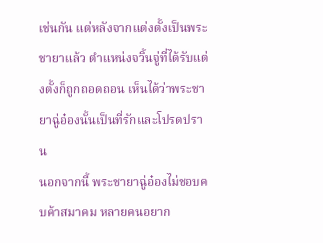เช่นกัน แต่หลังจากแต่งตั้งเป็นพระชายาแล้ว ตำแหน่งจวิ้นจู่ที่ได้รับแต่งตั้งก็ถูกถอดถอน เห็นได้ว่าพระชายาฉู่อ๋องนั้นเป็นที่รักและโปรดปราน
นอกจากนี้ พระชายาฉู่อ๋องไม่ชอบคบค้าสมาคม หลายคนอยาก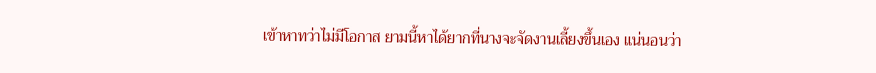เข้าหาทว่าไม่มีโอกาส ยามนี้หาได้ยากที่นางจะจัดงานเลี้ยงขึ้นเอง แน่นอนว่า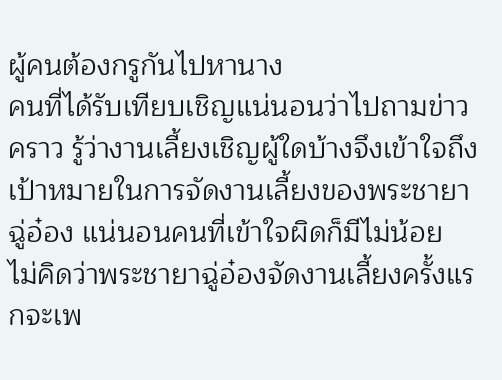ผู้คนต้องกรูกันไปหานาง
คนที่ได้รับเทียบเชิญแน่นอนว่าไปถามข่าวคราว รู้ว่างานเลี้ยงเชิญผู้ใดบ้างจึงเข้าใจถึงเป้าหมายในการจัดงานเลี้ยงของพระชายาฉู่อ๋อง แน่นอนคนที่เข้าใจผิดก็มีไม่น้อย
ไม่คิดว่าพระชายาฉู่อ๋องจัดงานเลี้ยงครั้งแรกจะเพ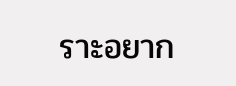ราะอยาก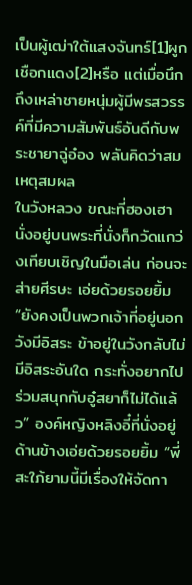เป็นผู้เฒ่าใต้แสงจันทร์[1]ผูกเชือกแดง[2]หรือ แต่เมื่อนึกถึงเหล่าชายหนุ่มผู้มีพรสวรรค์ที่มีความสัมพันธ์อันดีกับพระชายาฉู่อ๋อง พลันคิดว่าสมเหตุสมผล
ในวังหลวง ขณะที่ฮองเฮานั่งอยู่บนพระที่นั่งก็กวัดแกว่งเทียบเชิญในมือเล่น ก่อนจะส่ายศีรษะ เอ่ยด้วยรอยยิ้ม “ยังคงเป็นพวกเจ้าที่อยู่นอกวังมีอิสระ ข้าอยู่ในวังกลับไม่มีอิสระอันใด กระทั่งอยากไปร่วมสนุกกับอู๋สยาก็ไม่ได้แล้ว” องค์หญิงหลิงอี๋ที่นั่งอยู่ด้านข้างเอ่ยด้วยรอยยิ้ม “พี่สะใภ้ยามนี้มีเรื่องให้จัดกา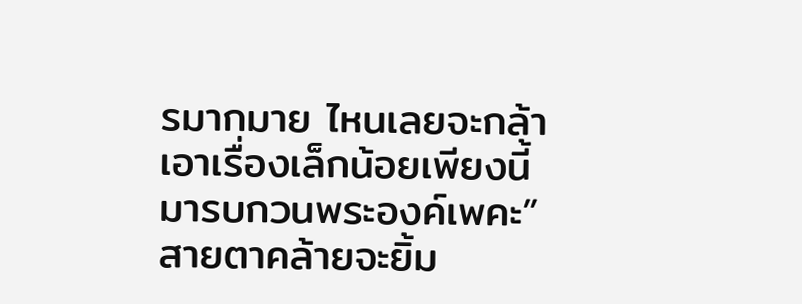รมากมาย ไหนเลยจะกล้าเอาเรื่องเล็กน้อยเพียงนี้มารบกวนพระองค์เพคะ” สายตาคล้ายจะยิ้ม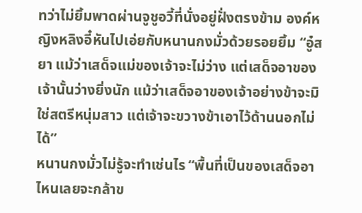ทว่าไม่ยิ้มพาดผ่านจูชูอวี้ที่นั่งอยู่ฝั่งตรงข้าม องค์หญิงหลิงอี๋หันไปเอ่ยกับหนานกงมั่วด้วยรอยยิ้ม “อู๋สยา แม้ว่าเสด็จแม่ของเจ้าจะไม่ว่าง แต่เสด็จอาของเจ้านั้นว่างยิ่งนัก แม้ว่าเสด็จอาของเจ้าอย่างข้าจะมิใช่สตรีหนุ่มสาว แต่เจ้าจะขวางข้าเอาไว้ด้านนอกไม่ได้”
หนานกงมั่วไม่รู้จะทำเช่นไร “พื้นที่เป็นของเสด็จอา ไหนเลยจะกล้าข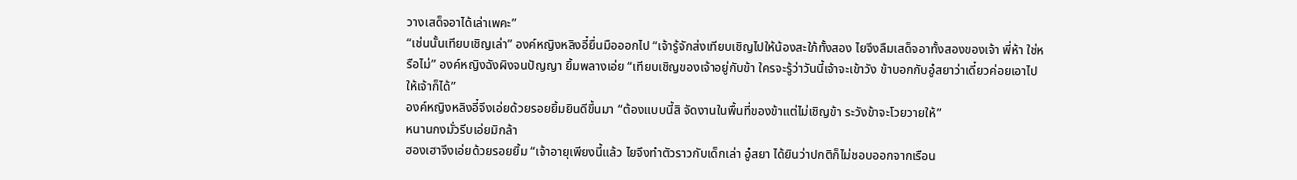วางเสด็จอาได้เล่าเพคะ”
“เช่นนั้นเทียบเชิญเล่า” องค์หญิงหลิงอี๋ยื่นมือออกไป “เจ้ารู้จักส่งเทียบเชิญไปให้น้องสะใภ้ทั้งสอง ไยจึงลืมเสด็จอาทั้งสองของเจ้า พี่ห้า ใช่หรือไม่” องค์หญิงฉังผิงจนปัญญา ยิ้มพลางเอ่ย “เทียบเชิญของเจ้าอยู่กับข้า ใครจะรู้ว่าวันนี้เจ้าจะเข้าวัง ข้าบอกกับอู๋สยาว่าเดี๋ยวค่อยเอาไปให้เจ้าก็ได้”
องค์หญิงหลิงอี๋จึงเอ่ยด้วยรอยยิ้มยินดีขึ้นมา “ต้องแบบนี้สิ จัดงานในพื้นที่ของข้าแต่ไม่เชิญข้า ระวังข้าจะโวยวายให้”
หนานกงมั่วรีบเอ่ยมิกล้า
ฮองเฮาจึงเอ่ยด้วยรอยยิ้ม “เจ้าอายุเพียงนี้แล้ว ไยจึงทำตัวราวกับเด็กเล่า อู๋สยา ได้ยินว่าปกติก็ไม่ชอบออกจากเรือน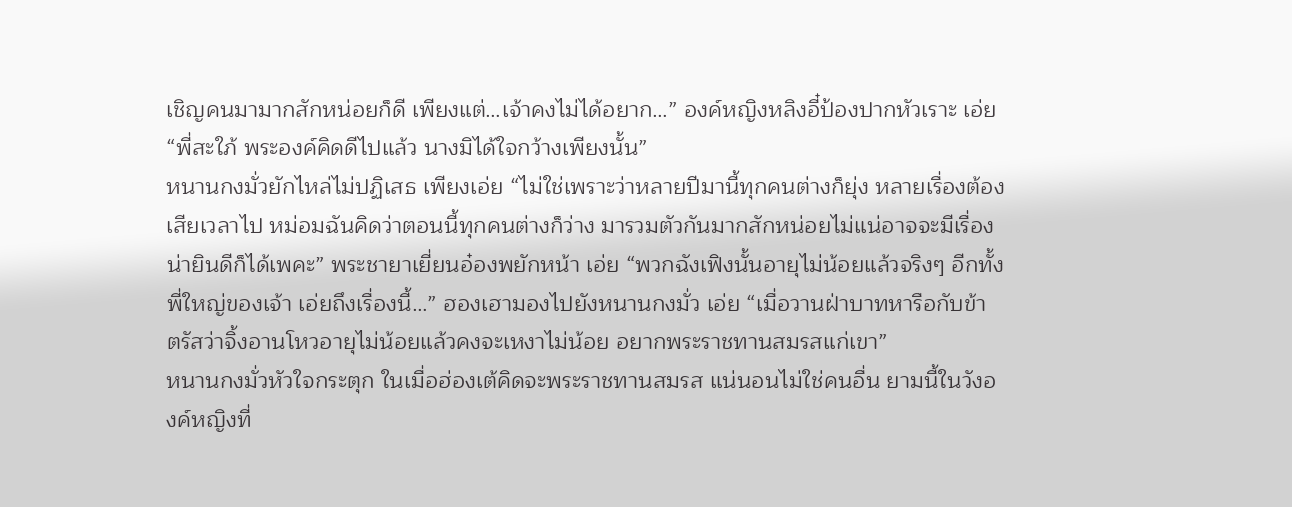เชิญคนมามากสักหน่อยก็ดี เพียงแต่…เจ้าคงไม่ได้อยาก…” องค์หญิงหลิงอี๋ป้องปากหัวเราะ เอ่ย “พี่สะใภ้ พระองค์คิดดีไปแล้ว นางมิได้ใจกว้างเพียงนั้น”
หนานกงมั่วยักไหล่ไม่ปฏิเสธ เพียงเอ่ย “ไม่ใช่เพราะว่าหลายปีมานี้ทุกคนต่างก็ยุ่ง หลายเรื่องต้องเสียเวลาไป หม่อมฉันคิดว่าตอนนี้ทุกคนต่างก็ว่าง มารวมตัวกันมากสักหน่อยไม่แน่อาจจะมีเรื่องน่ายินดีก็ได้เพคะ” พระชายาเยี่ยนอ๋องพยักหน้า เอ่ย “พวกฉังเฟิงนั้นอายุไม่น้อยแล้วจริงๆ อีกทั้งพี่ใหญ่ของเจ้า เอ่ยถึงเรื่องนี้…” ฮองเฮามองไปยังหนานกงมั่ว เอ่ย “เมื่อวานฝ่าบาทหารือกับข้า ตรัสว่าจิ้งอานโหวอายุไม่น้อยแล้วคงจะเหงาไม่น้อย อยากพระราชทานสมรสแก่เขา”
หนานกงมั่วหัวใจกระตุก ในเมื่อฮ่องเต้คิดจะพระราชทานสมรส แน่นอนไม่ใช่คนอื่น ยามนี้ในวังองค์หญิงที่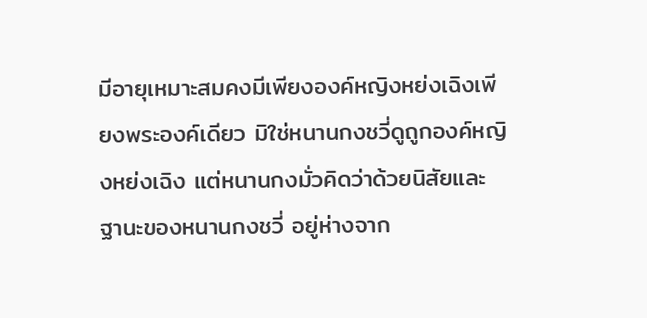มีอายุเหมาะสมคงมีเพียงองค์หญิงหย่งเฉิงเพียงพระองค์เดียว มิใช่หนานกงชวี่ดูถูกองค์หญิงหย่งเฉิง แต่หนานกงมั่วคิดว่าด้วยนิสัยและฐานะของหนานกงชวี่ อยู่ห่างจาก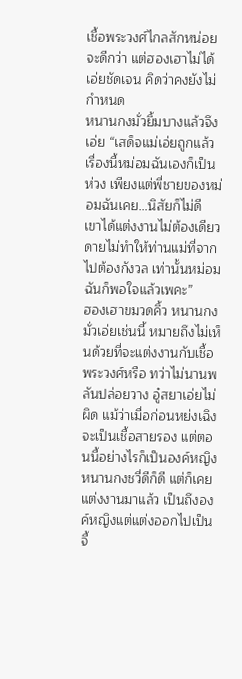เชื้อพระวงศ์ไกลสักหน่อยจะดีกว่า แต่ฮองเฮาไม่ได้เอ่ยชัดเจน คิดว่าคงยังไม่กำหนด
หนานกงมั่วยิ้มบางแล้วจึงเอ่ย “เสด็จแม่เอ่ยถูกแล้ว เรื่องนี้หม่อมฉันเองก็เป็นห่วง เพียงแต่พี่ชายของหม่อมฉันเคย…นิสัยก็ไม่ดี เขาได้แต่งงานไม่ต้องเดียวดายไม่ทำให้ท่านแม่ที่จากไปต้องกังวล เท่านั้นหม่อมฉันก็พอใจแล้วเพคะ”
ฮองเฮาขมวดคิ้ว หนานกงมั่วเอ่ยเช่นนี้ หมายถึงไม่เห็นด้วยที่จะแต่งงานกับเชื้อพระวงศ์หรือ ทว่าไม่นานพลันปล่อยวาง อู๋สยาเอ่ยไม่ผิด แม้ว่าเมื่อก่อนหย่งเฉิงจะเป็นเชื้อสายรอง แต่ตอนนี้อย่างไรก็เป็นองค์หญิง หนานกงชวี่ดีก็ดี แต่ก็เคยแต่งงานมาแล้ว เป็นถึงองค์หญิงแต่แต่งออกไปเป็นจี้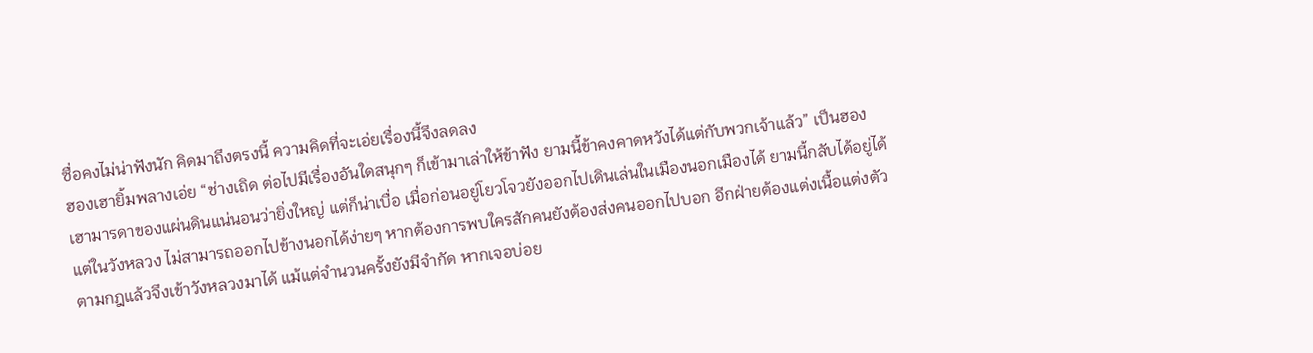ซื่อคงไม่น่าฟังนัก คิดมาถึงตรงนี้ ความคิดที่จะเอ่ยเรื่องนี้จึงลดลง
ฮองเฮายิ้มพลางเอ่ย “ช่างเถิด ต่อไปมีเรื่องอันใดสนุกๆ ก็เข้ามาเล่าให้ข้าฟัง ยามนี้ข้าคงคาดหวังได้แต่กับพวกเจ้าแล้ว” เป็นฮองเฮามารดาของแผ่นดินแน่นอนว่ายิ่งใหญ่ แต่ก็น่าเบื่อ เมื่อก่อนอยู่โยวโจวยังออกไปเดินเล่นในเมืองนอกเมืองได้ ยามนี้กลับได้อยู่ได้แต่ในวังหลวง ไม่สามารถออกไปข้างนอกได้ง่ายๆ หากต้องการพบใครสักคนยังต้องส่งคนออกไปบอก อีกฝ่ายต้องแต่งเนื้อแต่งตัวตามกฎแล้วจึงเข้าวังหลวงมาได้ แม้แต่จำนวนครั้งยังมีจำกัด หากเจอบ่อย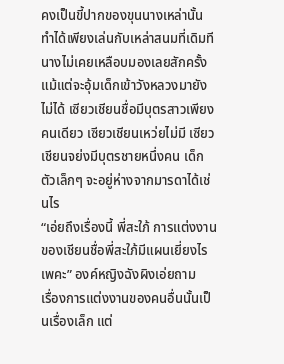คงเป็นขี้ปากของขุนนางเหล่านั้น ทำได้เพียงเล่นกับเหล่าสนมที่เดิมทีนางไม่เคยเหลือบมองเลยสักครั้ง
แม้แต่จะอุ้มเด็กเข้าวังหลวงมายังไม่ได้ เซียวเชียนชื่อมีบุตรสาวเพียงคนเดียว เซียวเชียนเหว่ยไม่มี เซียวเชียนจย่งมีบุตรชายหนึ่งคน เด็กตัวเล็กๆ จะอยู่ห่างจากมารดาได้เช่นไร
“เอ่ยถึงเรื่องนี้ พี่สะใภ้ การแต่งงานของเชียนชื่อพี่สะใภ้มีแผนเยี่ยงไรเพคะ” องค์หญิงฉังผิงเอ่ยถาม
เรื่องการแต่งงานของคนอื่นนั้นเป็นเรื่องเล็ก แต่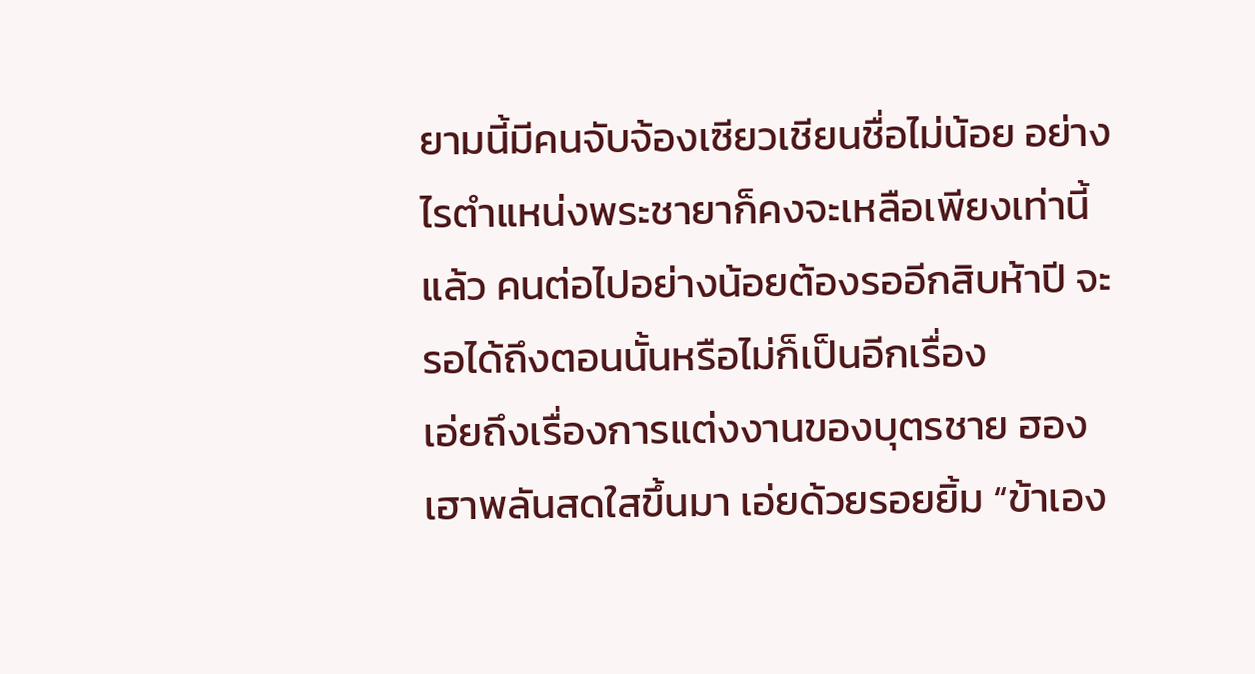ยามนี้มีคนจับจ้องเซียวเชียนชื่อไม่น้อย อย่างไรตำแหน่งพระชายาก็คงจะเหลือเพียงเท่านี้แล้ว คนต่อไปอย่างน้อยต้องรออีกสิบห้าปี จะรอได้ถึงตอนนั้นหรือไม่ก็เป็นอีกเรื่อง
เอ่ยถึงเรื่องการแต่งงานของบุตรชาย ฮองเฮาพลันสดใสขึ้นมา เอ่ยด้วยรอยยิ้ม “ข้าเอง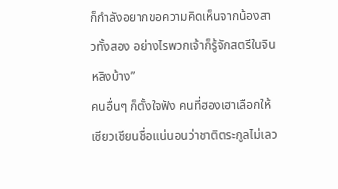ก็กำลังอยากขอความคิดเห็นจากน้องสาวทั้งสอง อย่างไรพวกเจ้าก็รู้จักสตรีในจินหลิงบ้าง”
คนอื่นๆ ก็ตั้งใจฟัง คนที่ฮองเฮาเลือกให้เซียวเชียนชื่อแน่นอนว่าชาติตระกูลไม่เลว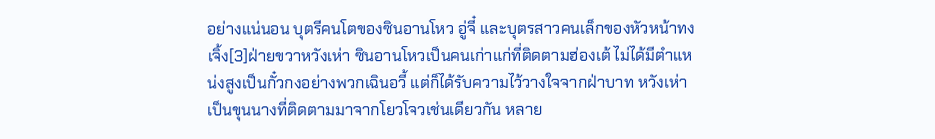อย่างแน่นอน บุตรีคนโตของซินอานโหว อู่จี๋ และบุตรสาวคนเล็กของหัวหน้าทงเจิ้ง[3]ฝ่ายขวาหวังเห่า ซินอานโหวเป็นคนเก่าแก่ที่ติดตามฮ่องเต้ ไม่ได้มีตำแหน่งสูงเป็นกั๋วกงอย่างพวกเฉินอวี้ แต่ก็ได้รับความไว้วางใจจากฝ่าบาท หวังเห่าเป็นขุนนางที่ติดตามมาจากโยวโจวเช่นเดียวกัน หลาย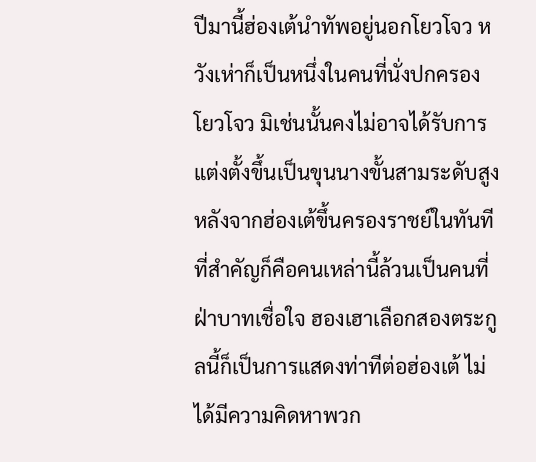ปีมานี้ฮ่องเต้นำทัพอยู่นอกโยวโจว หวังเห่าก็เป็นหนึ่งในคนที่นั่งปกครองโยวโจว มิเช่นนั้นคงไม่อาจได้รับการแต่งตั้งขึ้นเป็นขุนนางขั้นสามระดับสูงหลังจากฮ่องเต้ขึ้นครองราชย์ในทันที ที่สำคัญก็คือคนเหล่านี้ล้วนเป็นคนที่ฝ่าบาทเชื่อใจ ฮองเฮาเลือกสองตระกูลนี้ก็เป็นการแสดงท่าทีต่อฮ่องเต้ ไม่ได้มีความคิดหาพวก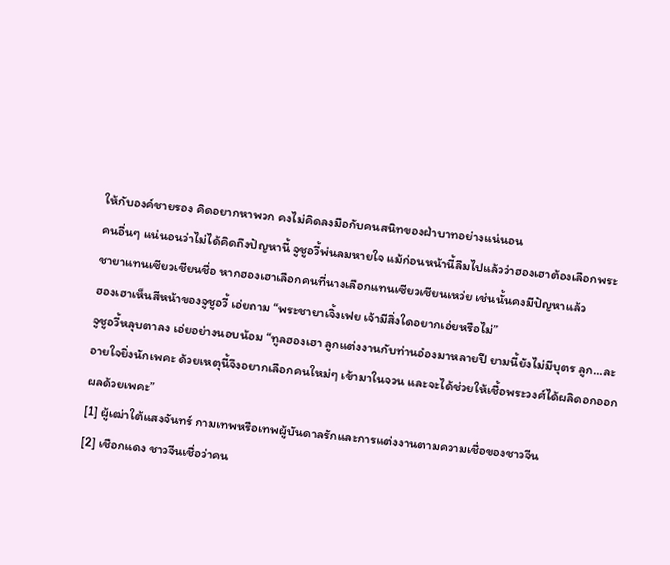ให้กับองค์ชายรอง คิดอยากหาพวก คงไม่คิดลงมือกับคนสนิทของฝ่าบาทอย่างแน่นอน
คนอื่นๆ แน่นอนว่าไม่ได้คิดถึงปัญหานี้ จูชูอวี้พ่นลมหายใจ แม้ก่อนหน้านี้ลืมไปแล้วว่าฮองเฮาต้องเลือกพระชายาแทนเซียวเชียนชื่อ หากฮองเฮาเลือกคนที่นางเลือกแทนเซียวเชียนเหว่ย เช่นนั้นคงมีปัญหาแล้ว
ฮองเฮาเห็นสีหน้าของจูชูอวี้ เอ่ยถาม “พระชายาเจิ้งเฟย เจ้ามีสิ่งใดอยากเอ่ยหรือไม่”
จูชูอวี้หลุบตาลง เอ่ยอย่างนอบน้อม “ทูลฮองเฮา ลูกแต่งงานกับท่านอ๋องมาหลายปี ยามนี้ยังไม่มีบุตร ลูก…ละอายใจยิ่งนักเพคะ ด้วยเหตุนี้จึงอยากเลือกคนใหม่ๆ เข้ามาในจวน และจะได้ช่วยให้เชื้อพระวงศ์ได้ผลิดอกออกผลด้วยเพคะ”
[1] ผู้เฒ่าใต้แสงจันทร์ กามเทพหรือเทพผู้บันดาลรักและการแต่งงานตามความเชื่อของชาวจีน
[2] เชือกแดง ชาวจีนเชื่อว่าคน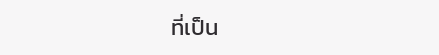ที่เป็น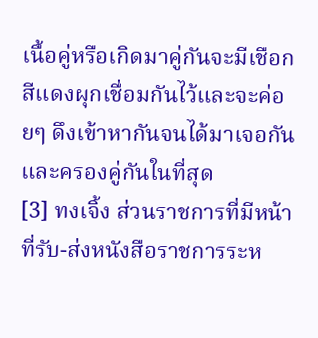เนื้อคู่หรือเกิดมาคู่กันจะมีเชือกสีแดงผุกเชื่อมกันไว้และจะค่อยๆ ดึงเข้าหากันจนได้มาเจอกันและครองคู่กันในที่สุด
[3] ทงเจิ้ง ส่วนราชการที่มีหน้าที่รับ-ส่งหนังสือราชการระห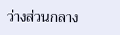ว่างส่วนกลาง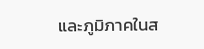และภูมิภาคในส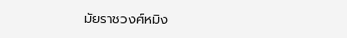มัยราชวงศ์หมิง